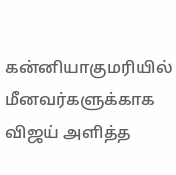கன்னியாகுமரியில் மீனவர்களுக்காக விஜய் அளித்த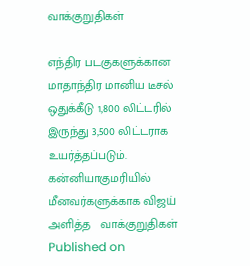வாக்குறுதிகள்

எந்திர படகுகளுக்கான மாதாந்திர மானிய டீசல் ஒதுக்கீடு 1,800 லிட்டரில் இருந்து 3,500 லிட்டராக உயர்த்தப்படும்.
கன்னியாகுமரியில்  மீனவர்களுக்காக விஜய் அளித்த   வாக்குறுதிகள்
Published on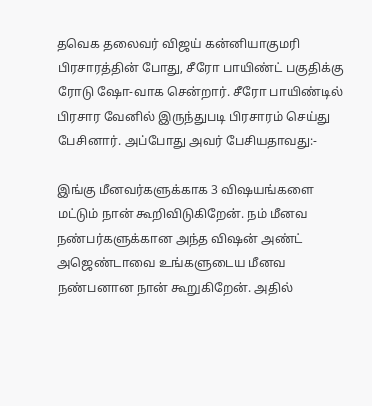தவெக தலைவர் விஜய் கன்னியாகுமரி பிரசாரத்தின் போது, சீரோ பாயிண்ட் பகுதிக்கு ரோடு ஷோ-வாக சென்றார். சீரோ பாயிண்டில் பிரசார வேனில் இருந்துபடி பிரசாரம் செய்து பேசினார். அப்போது அவர் பேசியதாவது:-

இங்கு மீனவர்களுக்காக 3 விஷயங்களை மட்டும் நான் கூறிவிடுகிறேன். நம் மீனவ நண்பர்களுக்கான அந்த விஷன் அண்ட் அஜெண்டாவை உங்களுடைய மீனவ நண்பனான நான் கூறுகிறேன். அதில்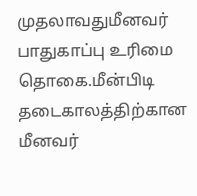முதலாவதுமீனவர் பாதுகாப்பு உரிமை தொகை.மீன்பிடி தடைகாலத்திற்கான மீனவர்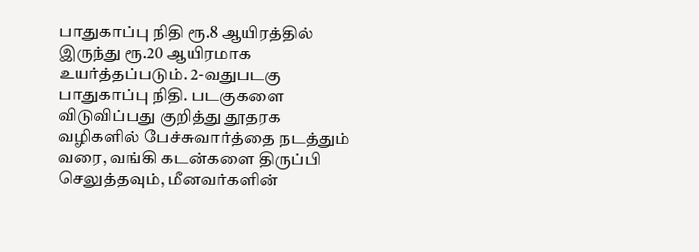பாதுகாப்பு நிதி ரூ.8 ஆயிரத்தில் இருந்து ரூ.20 ஆயிரமாக உயர்த்தப்படும். 2-வதுபடகு பாதுகாப்பு நிதி. படகுகளை விடுவிப்பது குறித்து தூதரக வழிகளில் பேச்சுவார்த்தை நடத்தும் வரை, வங்கி கடன்களை திருப்பி செலுத்தவும், மீனவர்களின்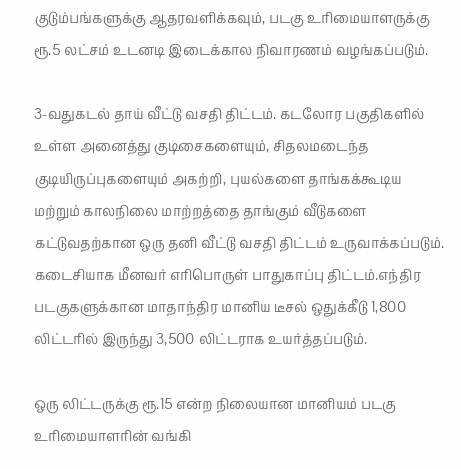குடும்பங்களுக்கு ஆதரவளிக்கவும், படகு உரிமையாளருக்கு ரூ.5 லட்சம் உடனடி இடைக்கால நிவாரணம் வழங்கப்படும்.

3-வதுகடல் தாய் வீட்டு வசதி திட்டம். கடலோர பகுதிகளில் உள்ள அனைத்து குடிசைகளையும், சிதலமடைந்த குடியிருப்புகளையும் அகற்றி, புயல்களை தாங்கக்கூடிய மற்றும் காலநிலை மாற்றத்தை தாங்கும் வீடுகளை கட்டுவதற்கான ஒரு தனி வீட்டு வசதி திட்டம் உருவாக்கப்படும். கடைசியாக மீனவர் எரிபொருள் பாதுகாப்பு திட்டம்.எந்திர படகுகளுக்கான மாதாந்திர மானிய டீசல் ஒதுக்கீடு 1,800 லிட்டரில் இருந்து 3,500 லிட்டராக உயர்த்தப்படும்.

ஒரு லிட்டருக்கு ரூ.15 என்ற நிலையான மானியம் படகு உரிமையாளரின் வங்கி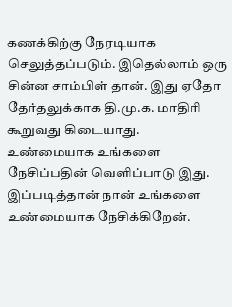கணக்கிற்கு நேரடியாக செலுத்தப்படும். இதெல்லாம் ஒரு சின்ன சாம்பிள் தான். இது ஏதோ தேர்தலுக்காக தி.மு.க. மாதிரி கூறுவது கிடையாது. உண்மையாக உங்களை நேசிப்பதின் வெளிப்பாடு இது. இப்படித்தான் நான் உங்களை உண்மையாக நேசிக்கிறேன்.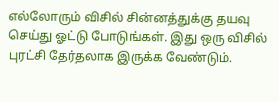எல்லோரும் விசில் சின்னத்துக்கு தயவு செய்து ஓட்டு போடுங்கள். இது ஒரு விசில் புரட்சி தேர்தலாக இருக்க வேண்டும்.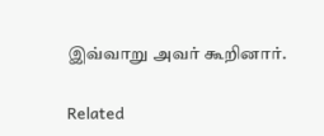இவ்வாறு அவர் கூறினார்.

Related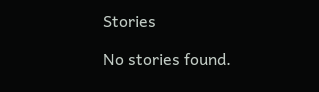Stories

No stories found.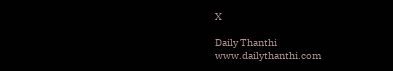X

Daily Thanthi
www.dailythanthi.com